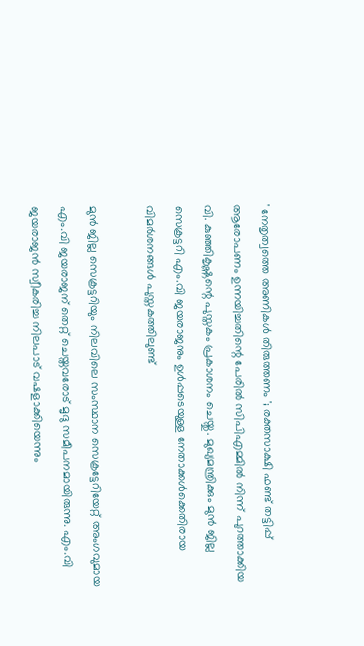' നേതൃത്വത്തെ അണികൾ തിരുത്തണം '; രക്തസാക്ഷി ഫണ്ട് തട്ടിപ്പ് ആരോപണം ഉന്നയിച്ചതിന്റെ പേരിൽ സിപിഎമ്മിൽ നിന്ന് പുറത്താക്കിയ വി. കുഞ്ഞികൃഷ്ണന്റെ പുസ്തകം പ്രകാശനം ചെയ്തു. മുഖ്യമന്ത്രിക്കും മുൻ ജില്ല സെക്രട്ടറി എം.വി ജയരാജനും ഉൾപ്പടെയുള്ള നേതാക്കൾക്കെതിരായ വിമർശനങ്ങൾ പുസ്തകത്തിലുണ്ട്

മുൻ ജില്ല സെക്രട്ടറിയും നിലവിലെ സംസ്ഥാന സെക്രട്ടേറിയേറ്റ് അംഗവുമായ എം.വി ജയരാജന് തെറ്റ് ചെയ്തവരോട് മൃദു സമീപനമായിരുന്നു. എം.വി ജയരാജൻ സ്വീകരിച്ച നിലപാട് വഷളാക്കിയെന്നും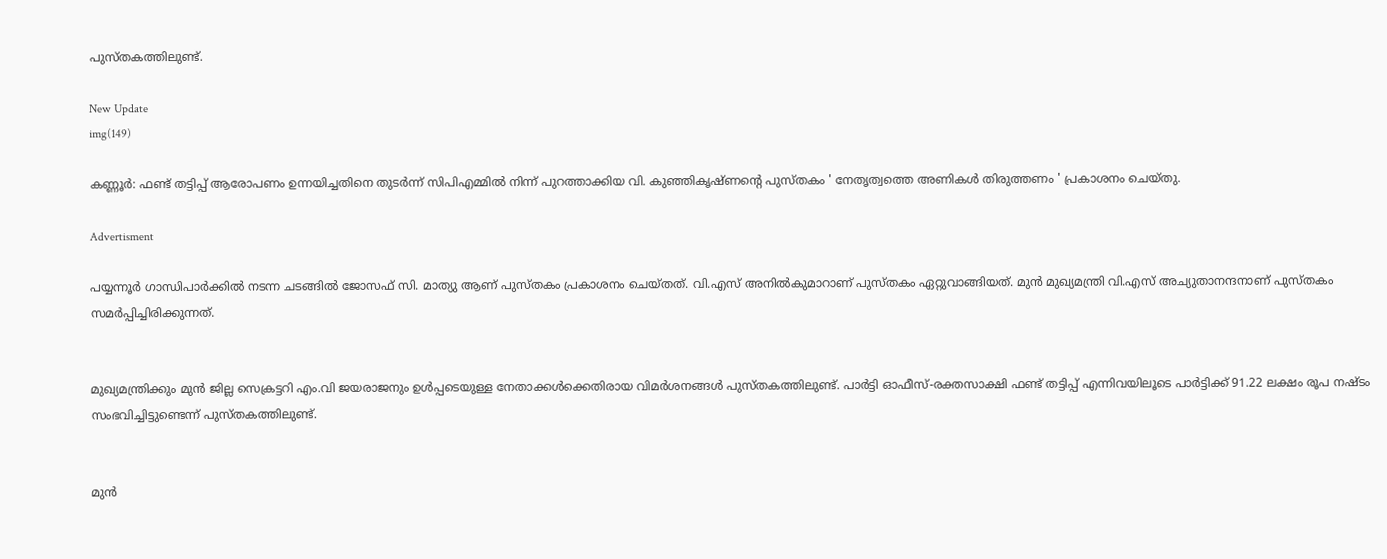പുസ്തകത്തിലുണ്ട്.

New Update
img(149)

കണ്ണൂർ: ഫണ്ട് തട്ടിപ്പ് ആരോപണം ഉന്നയിച്ചതിനെ തുടർന്ന് സിപിഎമ്മിൽ നിന്ന് പുറത്താക്കിയ വി. കുഞ്ഞികൃഷ്ണന്റെ പുസ്തകം ' നേതൃത്വത്തെ അണികൾ തിരുത്തണം ' പ്രകാശനം ചെയ്തു.

Advertisment

പയ്യന്നൂർ ഗാന്ധിപാർക്കിൽ നടന്ന ചടങ്ങിൽ ജോസഫ് സി. മാത്യു ആണ് പുസ്തകം പ്രകാശനം ചെയ്തത്. വി.എസ് അനിൽകുമാറാണ് പുസ്തകം ഏറ്റുവാങ്ങിയത്. മുൻ മുഖ്യമന്ത്രി വി.എസ് അച്യുതാനന്ദനാണ് പുസ്തകം സമർപ്പിച്ചിരിക്കുന്നത്.


മുഖ്യമന്ത്രിക്കും മുൻ ജില്ല സെക്രട്ടറി എം.വി ജയരാജനും ഉൾപ്പടെയുള്ള നേതാക്കൾക്കെതിരായ വിമർശനങ്ങൾ പുസ്തകത്തിലുണ്ട്. പാർട്ടി ഓഫീസ്-രക്തസാക്ഷി ഫണ്ട് തട്ടിപ്പ് എന്നിവയിലൂടെ പാർട്ടിക്ക് 91.22 ലക്ഷം രൂപ നഷ്ടം സംഭവിച്ചിട്ടുണ്ടെന്ന് പുസ്തകത്തിലുണ്ട്.


മുൻ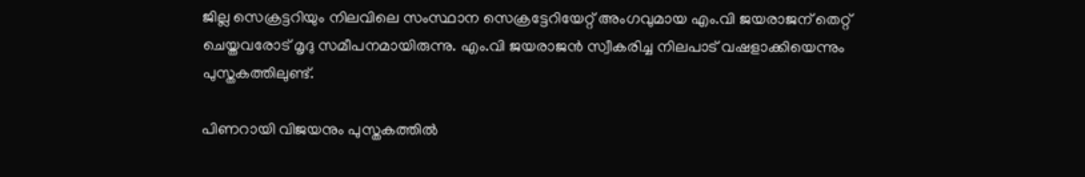ജില്ല സെക്രട്ടറിയും നിലവിലെ സംസ്ഥാന സെക്രട്ടേറിയേറ്റ് അംഗവുമായ എം.വി ജയരാജന് തെറ്റ് ചെയ്തവരോട് മൃദു സമീപനമായിരുന്നു. എം.വി ജയരാജൻ സ്വീകരിച്ച നിലപാട് വഷളാക്കിയെന്നും പുസ്തകത്തിലുണ്ട്.

പിണറായി വിജയനും പുസ്തകത്തിൽ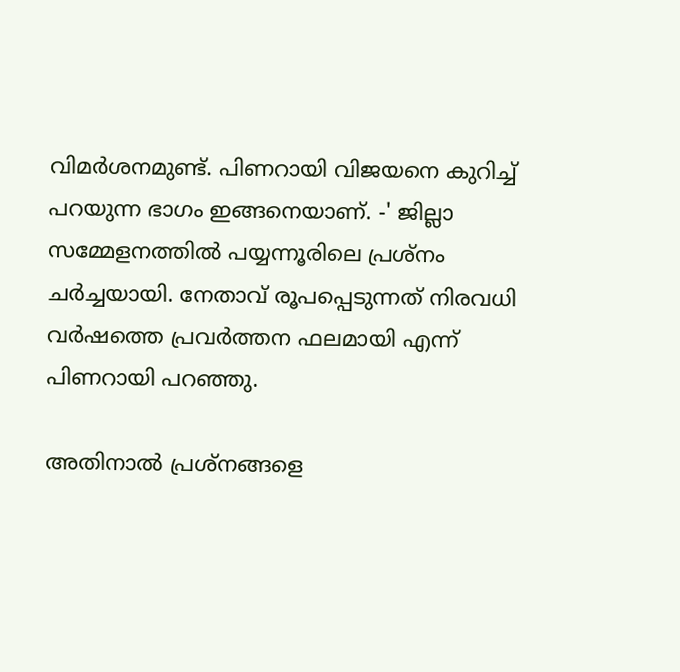വിമർശനമുണ്ട്. പിണറായി വിജയനെ കുറിച്ച് പറയുന്ന ഭാഗം ഇങ്ങനെയാണ്. -' ജില്ലാ സമ്മേളനത്തിൽ പയ്യന്നൂരിലെ പ്രശ്‌നം ചർച്ചയായി. നേതാവ് രൂപപ്പെടുന്നത് നിരവധി വർഷത്തെ പ്രവർത്തന ഫലമായി എന്ന് പിണറായി പറഞ്ഞു.

അതിനാൽ പ്രശ്‌നങ്ങളെ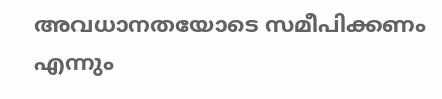അവധാനതയോടെ സമീപിക്കണം എന്നും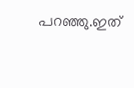പറഞ്ഞു.ഇത്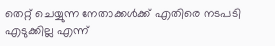തെറ്റ് ചെയ്യുന്ന നേതാക്കൾക്ക് എതിരെ നടപടി എടുക്കില്ല എന്ന്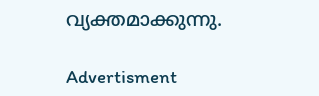വ്യക്തമാക്കുന്നു.

Advertisment